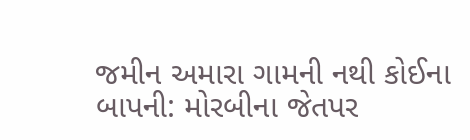જમીન અમારા ગામની નથી કોઈના બાપની: મોરબીના જેતપર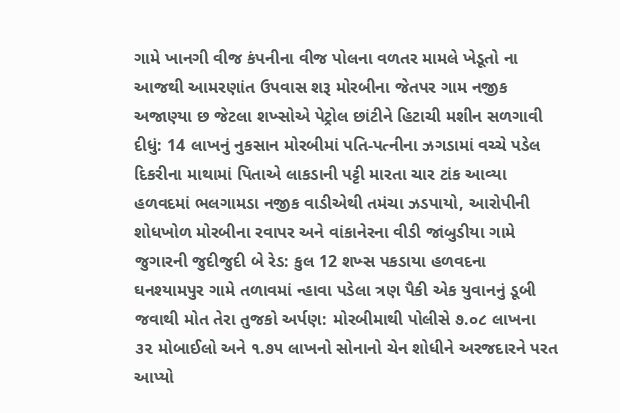ગામે ખાનગી વીજ કંપનીના વીજ પોલના વળતર મામલે ખેડૂતો ના આજથી આમરણાંત ઉપવાસ શરૂ મોરબીના જેતપર ગામ નજીક અજાણ્યા છ જેટલા શખ્સોએ પેટ્રોલ છાંટીને હિટાચી મશીન સળગાવી દીધું: 14 લાખનું નુકસાન મોરબીમાં પતિ-પત્નીના ઝગડામાં વચ્ચે પડેલ દિકરીના માથામાં પિતાએ લાકડાની પટ્ટી મારતા ચાર ટાંક આવ્યા હળવદમાં ભલગામડા નજીક વાડીએથી તમંચા ઝડપાયો, આરોપીની શોધખોળ મોરબીના રવાપર અને વાંકાનેરના વીડી જાંબુડીયા ગામે જુગારની જુદીજુદી બે રેડ: કુલ 12 શખ્સ પકડાયા હળવદના ઘનશ્યામપુર ગામે તળાવમાં ન્હાવા પડેલા ત્રણ પૈકી એક યુવાનનું ડૂબી જવાથી મોત તેરા તુજકો અર્પણ: મોરબીમાથી પોલીસે ૭.૦૮ લાખના ૩૨ મોબાઈલો અને ૧.૭૫ લાખનો સોનાનો ચેન શોધીને અરજદારને પરત આપ્યો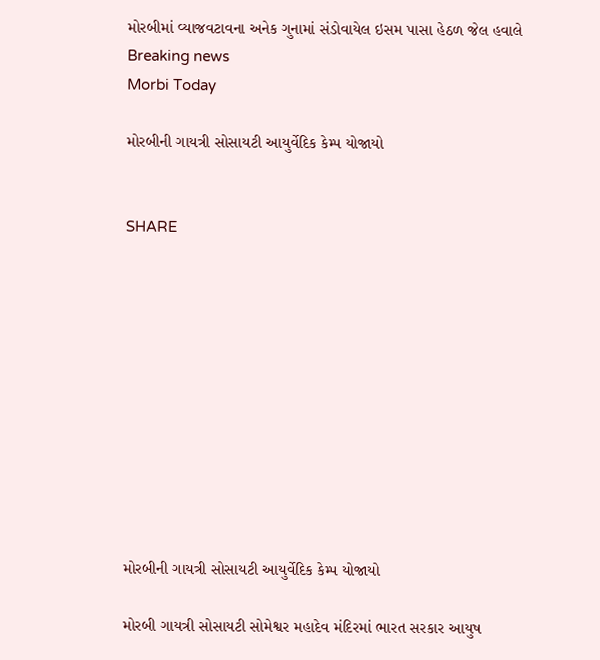મોરબીમાં વ્યાજવટાવના અનેક ગુનામાં સંડોવાયેલ ઇસમ પાસા હેઠળ જેલ હવાલે
Breaking news
Morbi Today

મોરબીની ગાયત્રી સોસાયટી આયુર્વેદિક કેમ્પ યોજાયો


SHARE











મોરબીની ગાયત્રી સોસાયટી આયુર્વેદિક કેમ્પ યોજાયો

મોરબી ગાયત્રી સોસાયટી સોમેશ્વર મહાદેવ મંદિરમાં ભારત સરકાર આયુષ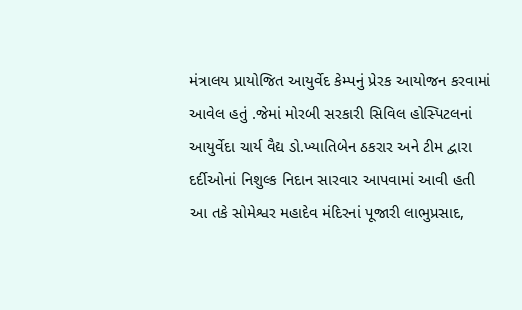મંત્રાલય પ્રાયોજિત આયુર્વેદ કેમ્પનું પ્રેરક આયોજન કરવામાં આવેલ હતું .જેમાં મોરબી સરકારી સિવિલ હોસ્પિટલનાં આયુર્વેદા ચાર્ય વૈદ્ય ડો.ખ્યાતિબેન ઠકરાર અને ટીમ દ્વારા દર્દીઓનાં નિશુલ્ક નિદાન સારવાર આપવામાં આવી હતી આ તકે સોમેશ્વર મહાદેવ મંદિરનાં પૂજારી લાભુપ્રસાદ,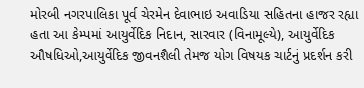મોરબી નગરપાલિકા પૂર્વ ચેરમેન દેવાભાઇ અવાડિયા સહિતના હાજર રહ્યા હતા આ કેમ્પમાં આયુર્વેદિક નિદાન, સારવાર (વિનામૂલ્યે), આયુર્વેદિક ઔષધિઓ,આયુર્વેદિક જીવનશૈલી તેમજ યોગ વિષયક ચાર્ટનું પ્રદર્શન કરી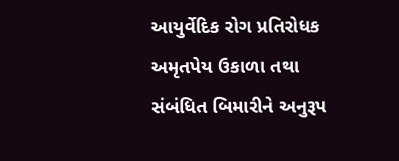આયુર્વેદિક રોગ પ્રતિરોધક અમૃતપેય ઉકાળા તથા સંબંધિત બિમારીને અનુરૂપ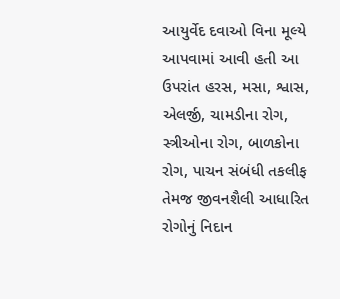આયુર્વેદ દવાઓ વિના મૂલ્યે આપવામાં આવી હતી આ ઉપરાંત હરસ, મસા, શ્વાસ,  એલર્જી, ચામડીના રોગ, સ્ત્રીઓના રોગ, બાળકોના રોગ, પાચન સંબંધી તકલીફ તેમજ જીવનશૈલી આધારિત રોગોનું નિદાન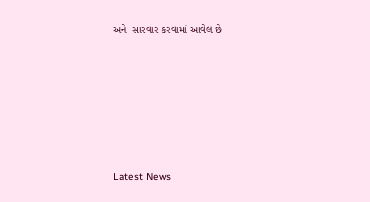અને  સારવાર કરવામાં આવેલ છે






Latest News